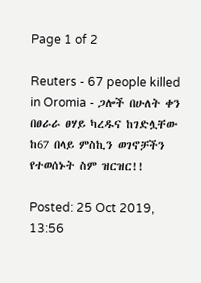Page 1 of 2

Reuters - 67 people killed in Oromia - ጋሎች በሁለት ቀን በፀራራ ፀሃይ ካረዱና ከገድሏቸው ከ67 በላይ ምስኪን ወገኖቻችን የተወሰኑት ስም ዝርዝር!!

Posted: 25 Oct 2019, 13:56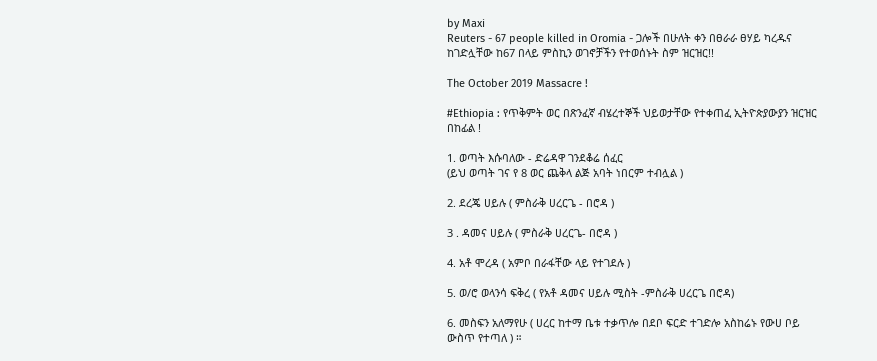by Maxi
Reuters - 67 people killed in Oromia - ጋሎች በሁለት ቀን በፀራራ ፀሃይ ካረዱና ከገድሏቸው ከ67 በላይ ምስኪን ወገኖቻችን የተወሰኑት ስም ዝርዝር!!

The October 2019 Massacre !

#Ethiopia : የጥቅምት ወር በጽንፈኛ ብሄረተኞች ህይወታቸው የተቀጠፈ ኢትዮጵያውያን ዝርዝር በከፊል !

1. ወጣት እሱባለው - ድሬዳዋ ገንደቆሬ ሰፈር
(ይህ ወጣት ገና የ 8 ወር ጨቅላ ልጅ አባት ነበርም ተብሏል )

2. ደረጄ ሀይሉ ( ምስራቅ ሀረርጌ - በሮዳ )

3 . ዳመና ሀይሉ ( ምስራቅ ሀረርጌ- በሮዳ )

4. አቶ ሞረዳ ( አምቦ በራፋቸው ላይ የተገደሉ )

5. ወ/ሮ ወላንሳ ፍቅረ ( የአቶ ዳመና ሀይሉ ሚስት -ምስራቅ ሀረርጌ በሮዳ)

6. መስፍን አለማየሁ ( ሀረር ከተማ ቤቱ ተቃጥሎ በደቦ ፍርድ ተገድሎ አስከሬኑ የውሀ ቦይ ውስጥ የተጣለ ) ።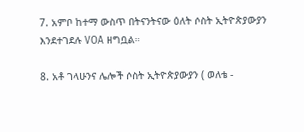7. አምቦ ከተማ ውስጥ በትናንትናው ዕለት ሶስት ኢትዮጵያውያን እንደተገደሉ VOA ዘግቧል።

8. አቶ ገላሁንና ሌሎች ሶስት ኢትዮጵያውያን ( ወለቴ -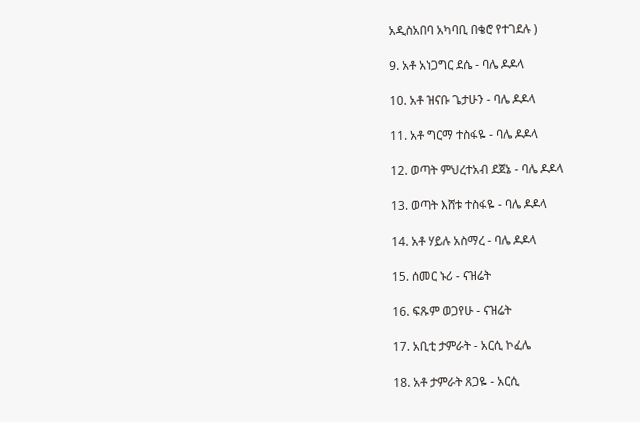አዲስአበባ አካባቢ በቄሮ የተገደሉ )

9. አቶ አነጋግር ደሴ - ባሌ ዶዶላ

10. አቶ ዝናቡ ጌታሁን - ባሌ ዶዶላ

11. አቶ ግርማ ተስፋዬ - ባሌ ዶዶላ

12. ወጣት ምህረተአብ ደጀኔ - ባሌ ዶዶላ

13. ወጣት እሸቱ ተስፋዬ - ባሌ ዶዶላ

14. አቶ ሃይሉ አስማረ - ባሌ ዶዶላ

15. ሰመር ኑሪ - ናዝሬት

16. ፍጹም ወጋየሁ - ናዝሬት

17. አቢቲ ታምራት - አርሲ ኮፈሌ

18. አቶ ታምራት ጸጋዬ - አርሲ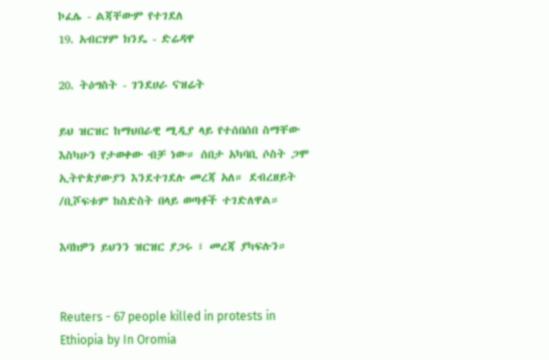ኮፈሌ - ልጃቸውም የተገደለ
19. አብርሃም ክንዴ - ድሬዳዋ

20. ትዕግስት - ገንደሀራ ናዝሬት

ይህ ዝርዝር ከማህበራዊ ሚዲያ ላይ የተሰበሰበ ስማቸው እስካሁን የታወቀው ብቻ ነው። ሰበታ አካባቢ ሶስት ጋሞ ኢትዮጵያውያን እንደተገደሉ መረጃ አለ። ደብረዘይት /ቢሾፍቱም ከስድስት በላይ ወጣቶች ተገድለዋል።

እባክዎን ይህንን ዝርዝር ያጋሩ ፣ መረጃ ያካፍሉን።


Reuters - 67 people killed in protests in Ethiopia by In Oromia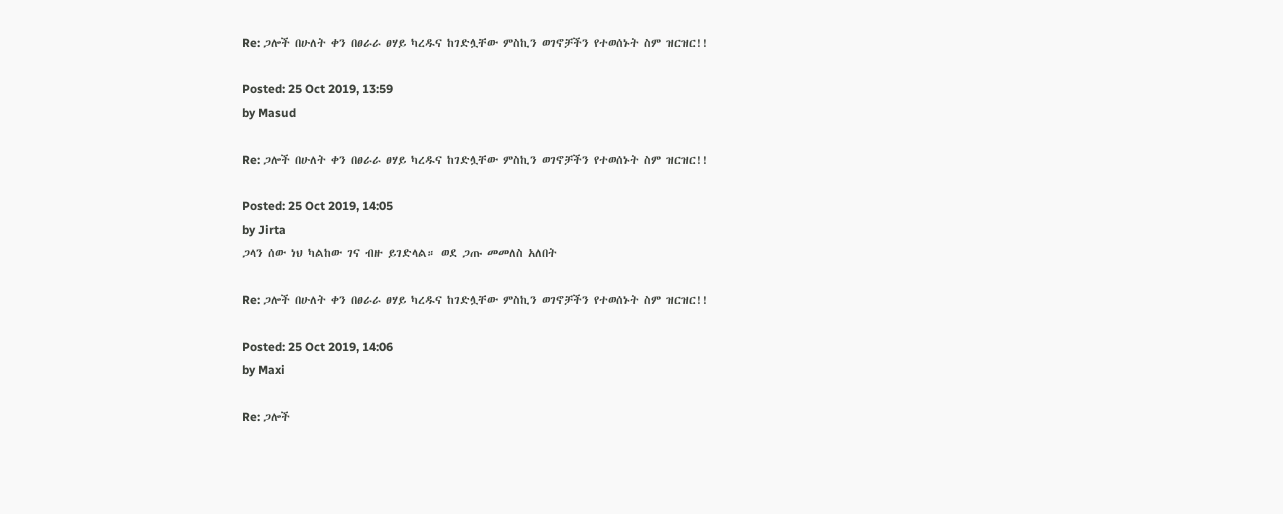Re: ጋሎች በሁለት ቀን በፀራራ ፀሃይ ካረዱና ከገድሏቸው ምስኪን ወገኖቻችን የተወሰኑት ስም ዝርዝር!!

Posted: 25 Oct 2019, 13:59
by Masud

Re: ጋሎች በሁለት ቀን በፀራራ ፀሃይ ካረዱና ከገድሏቸው ምስኪን ወገኖቻችን የተወሰኑት ስም ዝርዝር!!

Posted: 25 Oct 2019, 14:05
by Jirta
ጋላን ሰው ነህ ካልከው ገና ብዙ ይገድላል። ወደ ጋጡ መመለስ አለበት

Re: ጋሎች በሁለት ቀን በፀራራ ፀሃይ ካረዱና ከገድሏቸው ምስኪን ወገኖቻችን የተወሰኑት ስም ዝርዝር!!

Posted: 25 Oct 2019, 14:06
by Maxi

Re: ጋሎች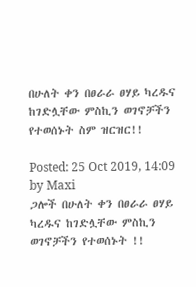በሁለት ቀን በፀራራ ፀሃይ ካረዱና ከገድሏቸው ምስኪን ወገኖቻችን የተወሰኑት ስም ዝርዝር!!

Posted: 25 Oct 2019, 14:09
by Maxi
ጋሎች በሁለት ቀን በፀራራ ፀሃይ ካረዱና ከገድሏቸው ምስኪን ወገኖቻችን የተወሰኑት !!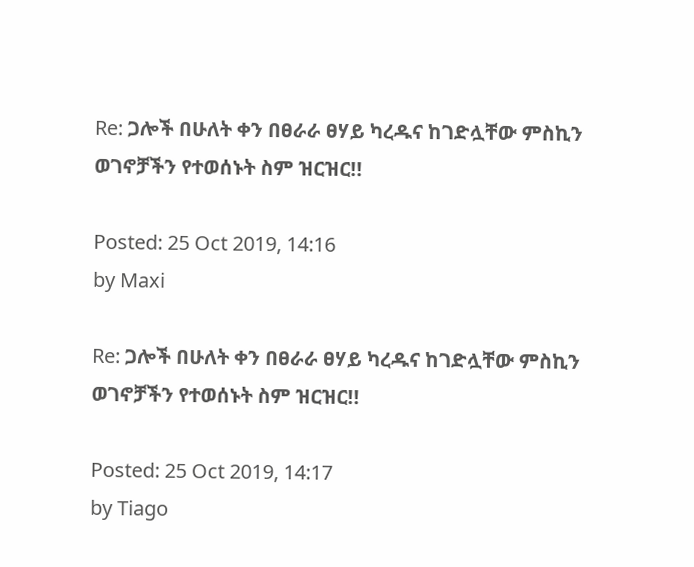Re: ጋሎች በሁለት ቀን በፀራራ ፀሃይ ካረዱና ከገድሏቸው ምስኪን ወገኖቻችን የተወሰኑት ስም ዝርዝር!!

Posted: 25 Oct 2019, 14:16
by Maxi

Re: ጋሎች በሁለት ቀን በፀራራ ፀሃይ ካረዱና ከገድሏቸው ምስኪን ወገኖቻችን የተወሰኑት ስም ዝርዝር!!

Posted: 25 Oct 2019, 14:17
by Tiago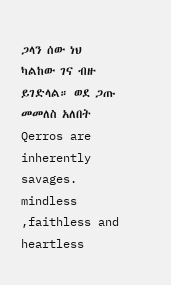ጋላን ሰው ነህ ካልከው ገና ብዙ ይገድላል። ወደ ጋጡ መመለስ አለበት
Qerros are inherently savages. mindless ,faithless and heartless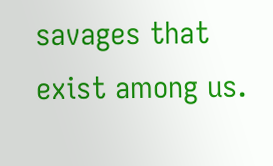savages that exist among us.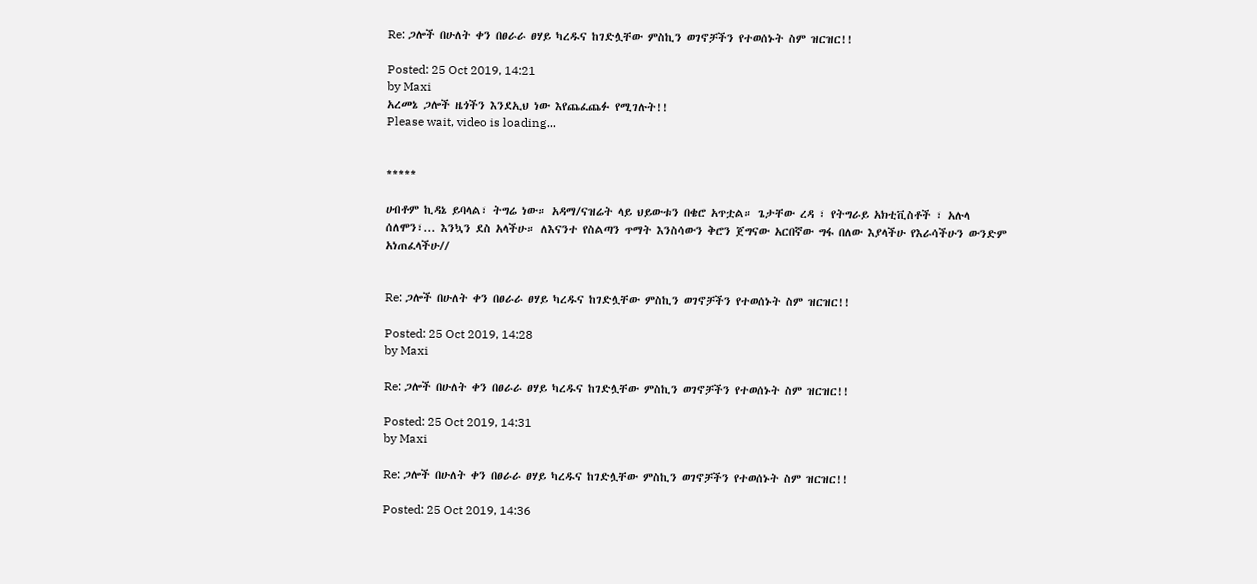Re: ጋሎች በሁለት ቀን በፀራራ ፀሃይ ካረዱና ከገድሏቸው ምስኪን ወገኖቻችን የተወሰኑት ስም ዝርዝር!!

Posted: 25 Oct 2019, 14:21
by Maxi
አረመኔ ጋሎች ዜጎችን እንደኢህ ነው እየጨፈጨፉ የሚገሉት!!
Please wait, video is loading...


*****

ሀብቶም ኪዳኔ ይባላል፣ ትግሬ ነው። አዳማ/ናዝሬት ላይ ህይውቱን በቄሮ አጥቷል። ጌታቸው ረዳ ፣ የትግራይ አክቲቪስቶች ፣ አሉላ ሰለሞን፣... እንኳን ደስ አላችሁ። ለእናንተ የስልጣን ጥማት እንስሳውን ቅሮን ጀግናው አርበኛው ግፋ በለው እያላችሁ የእራሳችሁን ውንድም አነጠፈላችሁ//


Re: ጋሎች በሁለት ቀን በፀራራ ፀሃይ ካረዱና ከገድሏቸው ምስኪን ወገኖቻችን የተወሰኑት ስም ዝርዝር!!

Posted: 25 Oct 2019, 14:28
by Maxi

Re: ጋሎች በሁለት ቀን በፀራራ ፀሃይ ካረዱና ከገድሏቸው ምስኪን ወገኖቻችን የተወሰኑት ስም ዝርዝር!!

Posted: 25 Oct 2019, 14:31
by Maxi

Re: ጋሎች በሁለት ቀን በፀራራ ፀሃይ ካረዱና ከገድሏቸው ምስኪን ወገኖቻችን የተወሰኑት ስም ዝርዝር!!

Posted: 25 Oct 2019, 14:36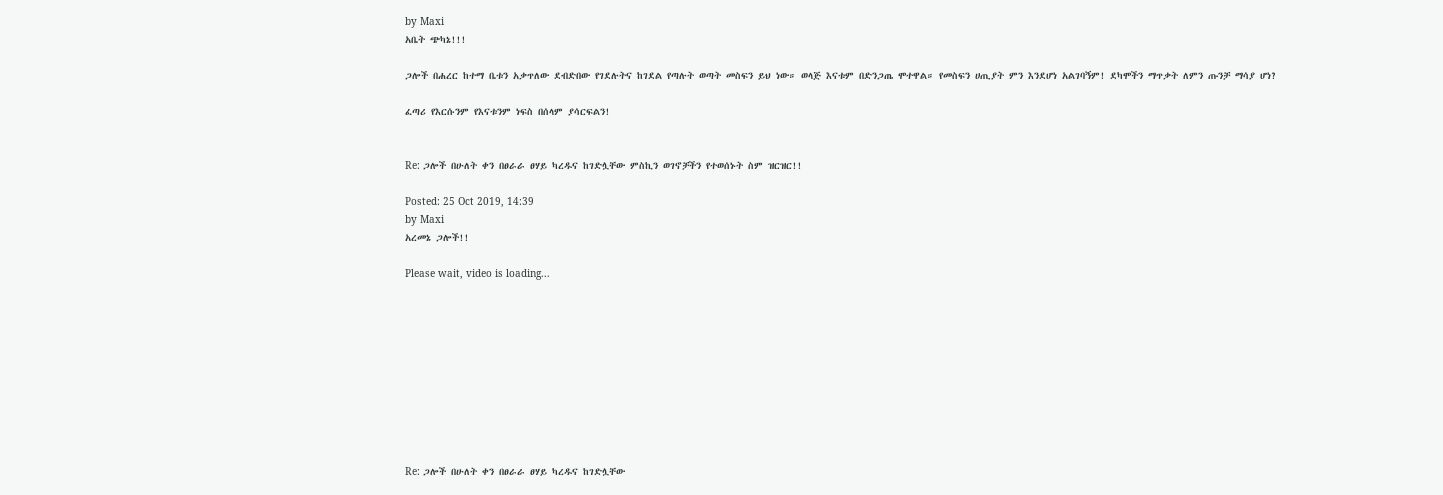by Maxi
አቤት ጭካኔ!!!

ጋሎች በሐረር ከተማ ቤቱን አቃጥለው ደብድበው የገደሉትና ከገደል የጣሉት ወጣት መስፍን ይህ ነው። ወላጅ እናቱም በድንጋጤ ሞተዋል። የመስፍን ሀጢያት ምን እንደሆነ አልገባኝም! ደካሞችን ማጥቃት ለምን ጡንቻ ማሳያ ሆነ?

ፈጣሪ የእርሱንም የእናቱንም ነፍስ በሰላም ያሳርፍልን!


Re: ጋሎች በሁለት ቀን በፀራራ ፀሃይ ካረዱና ከገድሏቸው ምስኪን ወገኖቻችን የተወሰኑት ስም ዝርዝር!!

Posted: 25 Oct 2019, 14:39
by Maxi
አረመኔ ጋሎች!!

Please wait, video is loading...










Re: ጋሎች በሁለት ቀን በፀራራ ፀሃይ ካረዱና ከገድሏቸው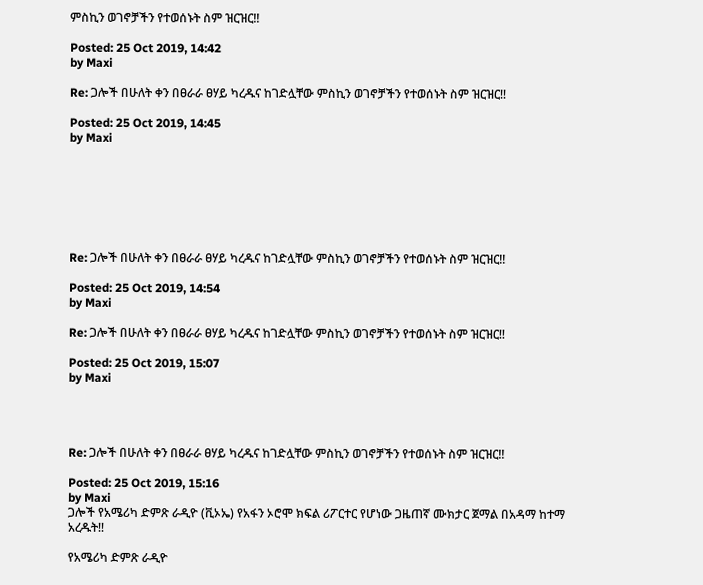ምስኪን ወገኖቻችን የተወሰኑት ስም ዝርዝር!!

Posted: 25 Oct 2019, 14:42
by Maxi

Re: ጋሎች በሁለት ቀን በፀራራ ፀሃይ ካረዱና ከገድሏቸው ምስኪን ወገኖቻችን የተወሰኑት ስም ዝርዝር!!

Posted: 25 Oct 2019, 14:45
by Maxi







Re: ጋሎች በሁለት ቀን በፀራራ ፀሃይ ካረዱና ከገድሏቸው ምስኪን ወገኖቻችን የተወሰኑት ስም ዝርዝር!!

Posted: 25 Oct 2019, 14:54
by Maxi

Re: ጋሎች በሁለት ቀን በፀራራ ፀሃይ ካረዱና ከገድሏቸው ምስኪን ወገኖቻችን የተወሰኑት ስም ዝርዝር!!

Posted: 25 Oct 2019, 15:07
by Maxi




Re: ጋሎች በሁለት ቀን በፀራራ ፀሃይ ካረዱና ከገድሏቸው ምስኪን ወገኖቻችን የተወሰኑት ስም ዝርዝር!!

Posted: 25 Oct 2019, 15:16
by Maxi
ጋሎች የአሜሪካ ድምጽ ራዲዮ (ቪኦኤ) የአፋን ኦሮሞ ክፍል ሪፖርተር የሆነው ጋዜጠኛ ሙክታር ጀማል በአዳማ ከተማ አረዱት!!

የአሜሪካ ድምጽ ራዲዮ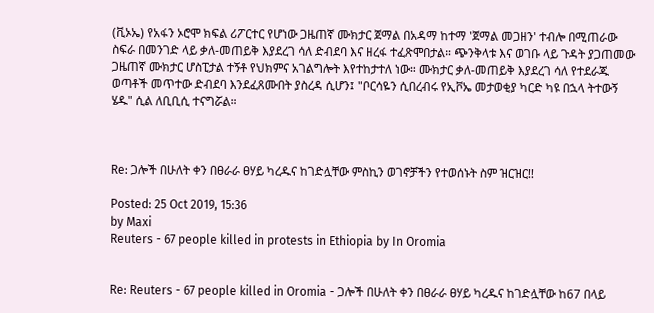(ቪኦኤ) የአፋን ኦሮሞ ክፍል ሪፖርተር የሆነው ጋዜጠኛ ሙክታር ጀማል በአዳማ ከተማ 'ጀማል መጋዘን' ተብሎ በሚጠራው ስፍራ በመንገድ ላይ ቃለ-መጠይቅ እያደረገ ሳለ ድብደባ እና ዘረፋ ተፈጽሞበታል። ጭንቅላቱ እና ወገቡ ላይ ጉዳት ያጋጠመው ጋዜጠኛ ሙክታር ሆስፒታል ተኝቶ የህክምና አገልግሎት እየተከታተለ ነው። ሙክታር ቃለ-መጠይቅ እያደረገ ሳለ የተደራጁ ወጣቶች መጥተው ድብደባ እንደፈጸሙበት ያስረዳ ሲሆን፤ "ቦርሳዬን ሲበረብሩ የኢቮኤ መታወቂያ ካርድ ካዩ በኋላ ትተውኝ ሄዱ" ሲል ለቢቢሲ ተናግሯል።



Re: ጋሎች በሁለት ቀን በፀራራ ፀሃይ ካረዱና ከገድሏቸው ምስኪን ወገኖቻችን የተወሰኑት ስም ዝርዝር!!

Posted: 25 Oct 2019, 15:36
by Maxi
Reuters - 67 people killed in protests in Ethiopia by In Oromia


Re: Reuters - 67 people killed in Oromia - ጋሎች በሁለት ቀን በፀራራ ፀሃይ ካረዱና ከገድሏቸው ከ67 በላይ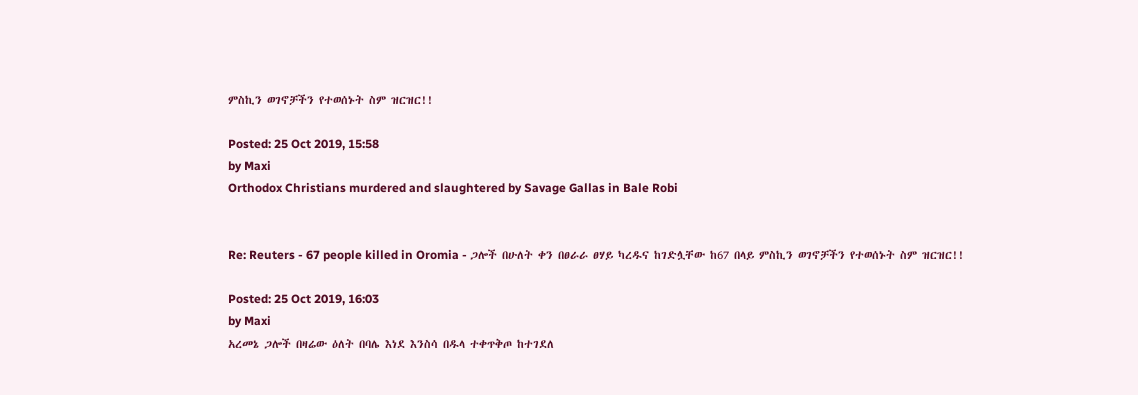ምስኪን ወገኖቻችን የተወሰኑት ስም ዝርዝር!!

Posted: 25 Oct 2019, 15:58
by Maxi
Orthodox Christians murdered and slaughtered by Savage Gallas in Bale Robi


Re: Reuters - 67 people killed in Oromia - ጋሎች በሁለት ቀን በፀራራ ፀሃይ ካረዱና ከገድሏቸው ከ67 በላይ ምስኪን ወገኖቻችን የተወሰኑት ስም ዝርዝር!!

Posted: 25 Oct 2019, 16:03
by Maxi
አረመኔ ጋሎች በዛሬው ዕለት በባሌ እነደ እንስሳ በዱላ ተቀጥቅጦ ከተገደለ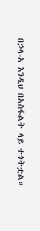በኃላ-አ እንዲህ በአስፋልት ላይ ተጎትቷል።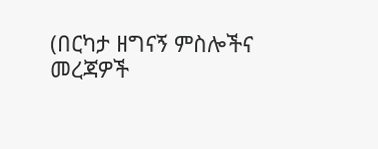(በርካታ ዘግናኝ ምስሎችና መረጃዎች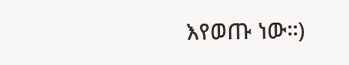እየወጡ ነው።)